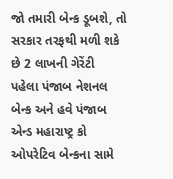જો તમારી બેન્ક ડૂબશે, તો સરકાર તરફથી મળી શકે છે 2 લાખની ગેરેંટી
પહેલા પંજાબ નેશનલ બેન્ક અને હવે પંજાબ એન્ડ મહારાષ્ટ્ર કો ઓપરેટિવ બેન્કના સામે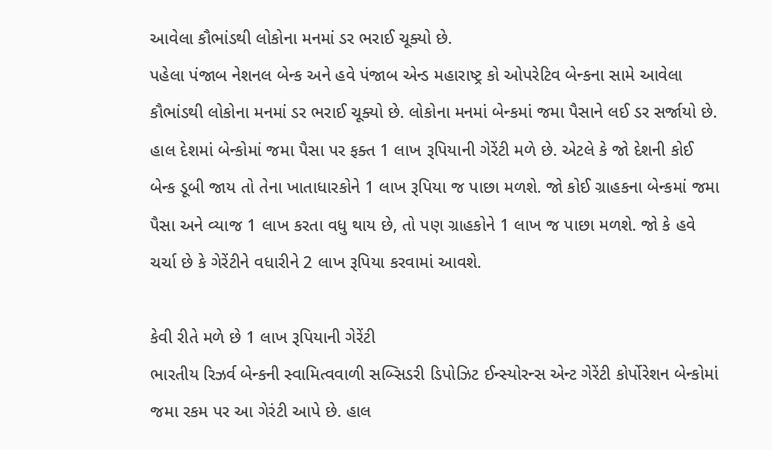આવેલા કૌભાંડથી લોકોના મનમાં ડર ભરાઈ ચૂક્યો છે.
પહેલા પંજાબ નેશનલ બેન્ક અને હવે પંજાબ એન્ડ મહારાષ્ટ્ર કો ઓપરેટિવ બેન્કના સામે આવેલા કૌભાંડથી લોકોના મનમાં ડર ભરાઈ ચૂક્યો છે. લોકોના મનમાં બેન્કમાં જમા પૈસાને લઈ ડર સર્જાયો છે. હાલ દેશમાં બેન્કોમાં જમા પૈસા પર ફક્ત 1 લાખ રૂપિયાની ગેરેંટી મળે છે. એટલે કે જો દેશની કોઈ બેન્ક ડૂબી જાય તો તેના ખાતાધારકોને 1 લાખ રૂપિયા જ પાછા મળશે. જો કોઈ ગ્રાહકના બેન્કમાં જમા પૈસા અને વ્યાજ 1 લાખ કરતા વધુ થાય છે, તો પણ ગ્રાહકોને 1 લાખ જ પાછા મળશે. જો કે હવે ચર્ચા છે કે ગેરેંટીને વધારીને 2 લાખ રૂપિયા કરવામાં આવશે.

કેવી રીતે મળે છે 1 લાખ રૂપિયાની ગેરેંટી
ભારતીય રિઝર્વ બેન્કની સ્વામિત્વવાળી સબ્સિડરી ડિપોઝિટ ઈન્સ્યોરન્સ એન્ટ ગેરેંટી કોર્પોરેશન બેન્કોમાં જમા રકમ પર આ ગેરંટી આપે છે. હાલ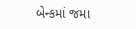બેન્કમાં જમા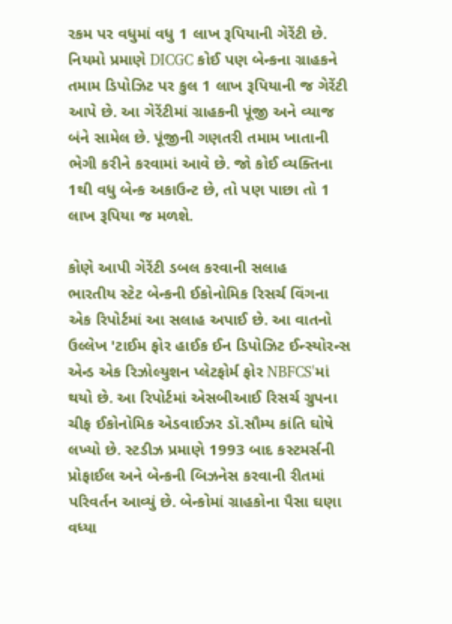રકમ પર વધુમાં વધુ 1 લાખ રૂપિયાની ગેરેંટી છે. નિયમો પ્રમાણે DICGC કોઈ પણ બેન્કના ગ્રાહકને તમામ ડિપોઝિટ પર કુલ 1 લાખ રૂપિયાની જ ગેરેંટી આપે છે. આ ગેરેંટીમાં ગ્રાહકની પૂંજી અને વ્યાજ બંને સામેલ છે. પૂંજીની ગણતરી તમામ ખાતાની ભેગી કરીને કરવામાં આવે છે. જો કોઈ વ્યક્તિના 1થી વધુ બેન્ક અકાઉન્ટ છે, તો પણ પાછા તો 1 લાખ રૂપિયા જ મળશે.

કોણે આપી ગેરેંટી ડબલ કરવાની સલાહ
ભારતીય સ્ટેટ બેન્કની ઈકોનોમિક રિસર્ચ વિંગના એક રિપોર્ટમાં આ સલાહ અપાઈ છે. આ વાતનો ઉલ્લેખ 'ટાઈમ ફોર હાઈક ઈન ડિપોઝિટ ઈન્સ્યોરન્સ એન્ડ એક રિઝોલ્યુશન પ્લેટફોર્મ ફોર NBFCS'માં થયો છે. આ રિપોર્ટમાં એસબીઆઈ રિસર્ચ ગ્રુપના ચીફ ઈકોનોમિક એડવાઈઝર ડૉ.સૌમ્ય કાંતિ ઘોષે લખ્યો છે. સ્ટડીઝ પ્રમાણે 1993 બાદ કસ્ટમર્સની પ્રોફાઈલ અને બેન્કની બિઝનેસ કરવાની રીતમાં પરિવર્તન આવ્યું છે. બેન્કોમાં ગ્રાહકોના પૈસા ઘણા વધ્યા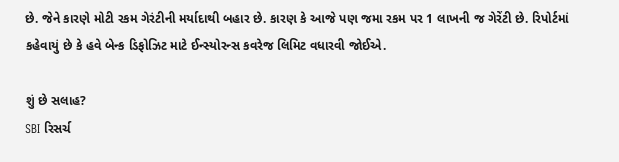છે. જેને કારણે મોટી રકમ ગેરંટીની મર્યાદાથી બહાર છે. કારણ કે આજે પણ જમા રકમ પર 1 લાખની જ ગેરેંટી છે. રિપોર્ટમાં કહેવાયું છે કે હવે બેન્ક ડિફોઝિટ માટે ઈન્સ્યોરન્સ કવરેજ લિમિટ વધારવી જોઈએ.

શું છે સલાહ?
SBI રિસર્ચ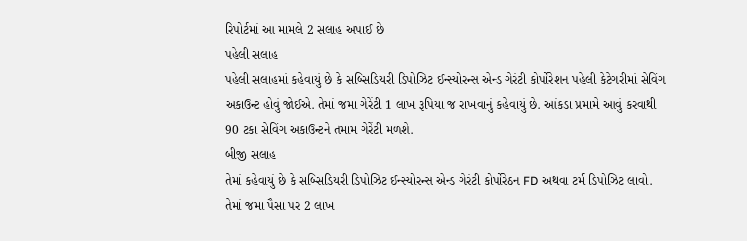રિપોર્ટમાં આ મામલે 2 સલાહ અપાઈ છે
પહેલી સલાહ
પહેલી સલાહમાં કહેવાયું છે કે સબ્સિડિયરી ડિપોઝિટ ઈન્સ્યોરન્સ એન્ડ ગેરંટી કોર્પોરેશન પહેલી કેટેગરીમાં સેવિંગ અકાઉન્ટ હોવું જોઈએ. તેમાં જમા ગેરેંટી 1 લાખ રૂપિયા જ રાખવાનું કહેવાયું છે. આંકડા પ્રમામે આવું કરવાથી 90 ટકા સેવિંગ અકાઉન્ટને તમામ ગેરેંટી મળશે.
બીજી સલાહ
તેમાં કહેવાયું છે કે સબ્સિડિયરી ડિપોઝિટ ઈન્સ્યોરન્સ એન્ડ ગેરંટી કોર્પોરેઠન FD અથવા ટર્મ ડિપોઝિટ લાવો. તેમાં જમા પૈસા પર 2 લાખ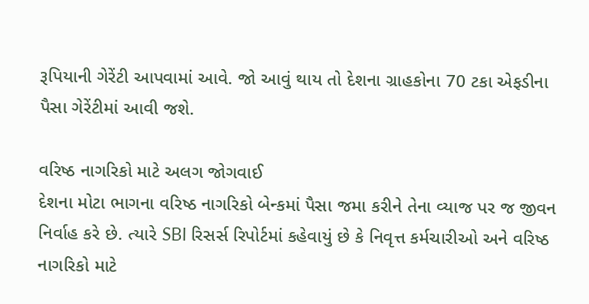રૂપિયાની ગેરેંટી આપવામાં આવે. જો આવું થાય તો દેશના ગ્રાહકોના 70 ટકા એફડીના પૈસા ગેરેંટીમાં આવી જશે.

વરિષ્ઠ નાગરિકો માટે અલગ જોગવાઈ
દેશના મોટા ભાગના વરિષ્ઠ નાગરિકો બેન્કમાં પૈસા જમા કરીને તેના વ્યાજ પર જ જીવન નિર્વાહ કરે છે. ત્યારે SBI રિસર્સ રિપોર્ટમાં કહેવાયું છે કે નિવૃત્ત કર્મચારીઓ અને વરિષ્ઠ નાગરિકો માટે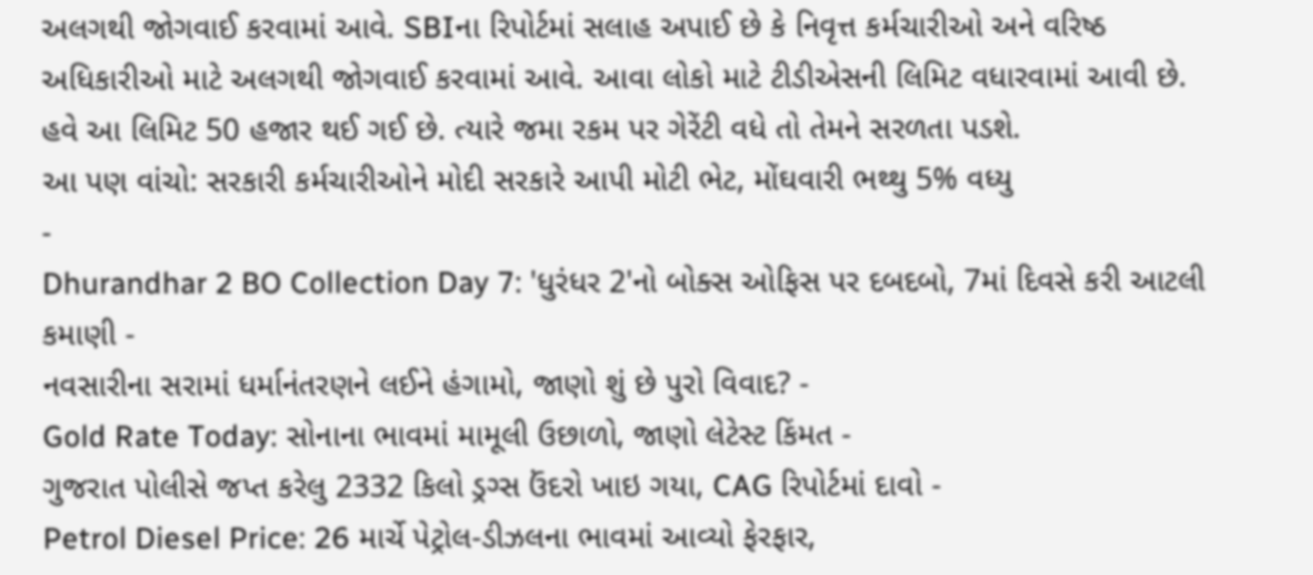અલગથી જોગવાઈ કરવામાં આવે. SBIના રિપોર્ટમાં સલાહ અપાઈ છે કે નિવૃત્ત કર્મચારીઓ અને વરિષ્ઠ અધિકારીઓ માટે અલગથી જોગવાઈ કરવામાં આવે. આવા લોકો માટે ટીડીએસની લિમિટ વધારવામાં આવી છે. હવે આ લિમિટ 50 હજાર થઈ ગઈ છે. ત્યારે જમા રકમ પર ગેરેંટી વધે તો તેમને સરળતા પડશે.
આ પણ વાંચો: સરકારી કર્મચારીઓને મોદી સરકારે આપી મોટી ભેટ, મોંઘવારી ભથ્થુ 5% વધ્યુ
-
Dhurandhar 2 BO Collection Day 7: 'ધુરંધર 2'નો બોક્સ ઓફિસ પર દબદબો, 7માં દિવસે કરી આટલી કમાણી -
નવસારીના સરામાં ધર્માનંતરણને લઈને હંગામો, જાણો શું છે પુરો વિવાદ? -
Gold Rate Today: સોનાના ભાવમાં મામૂલી ઉછાળો, જાણો લેટેસ્ટ કિંમત -
ગુજરાત પોલીસે જપ્ત કરેલુ 2332 કિલો ડ્રગ્સ ઉંદરો ખાઇ ગયા, CAG રિપોર્ટમાં દાવો -
Petrol Diesel Price: 26 માર્ચે પેટ્રોલ-ડીઝલના ભાવમાં આવ્યો ફેરફાર,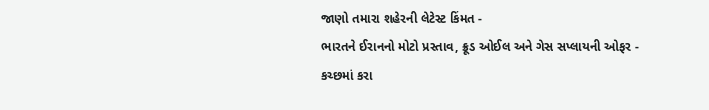જાણો તમારા શહેરની લેટેસ્ટ કિંમત -
ભારતને ઈરાનનો મોટો પ્રસ્તાવ, ક્રૂડ ઓઈલ અને ગેસ સપ્લાયની ઓફર -
કચ્છમાં કરા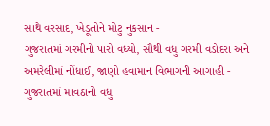સાથે વરસાદ, ખેડૂતોને મોટુ નુકસાન -
ગુજરાતમાં ગરમીનો પારો વધ્યો, સૌથી વધુ ગરમી વડોદરા અને અમરેલીમાં નોંધાઈ, જાણો હવામાન વિભાગની આગાહી -
ગુજરાતમાં માવઠાનો વધુ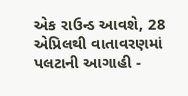એક રાઉન્ડ આવશે, 28 એપ્રિલથી વાતાવરણમાં પલટાની આગાહી -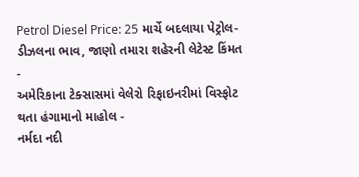Petrol Diesel Price: 25 માર્ચે બદલાયા પેટ્રોલ-ડીઝલના ભાવ, જાણો તમારા શહેરની લેટેસ્ટ કિંમત -
અમેરિકાના ટેક્સાસમાં વેલેરો રિફાઇનરીમાં વિસ્ફોટ થતા હંગામાનો માહોલ -
નર્મદા નદી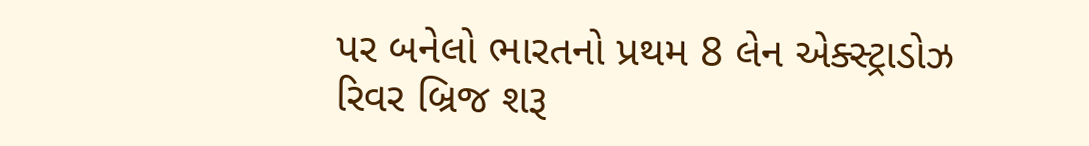પર બનેલો ભારતનો પ્રથમ 8 લેન એક્સ્ટ્રાડોઝ રિવર બ્રિજ શરૂ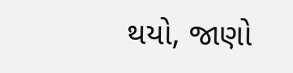થયો, જાણો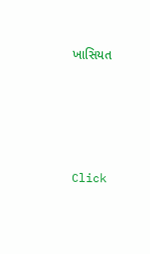ખાસિયત






Click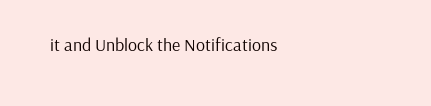it and Unblock the Notifications